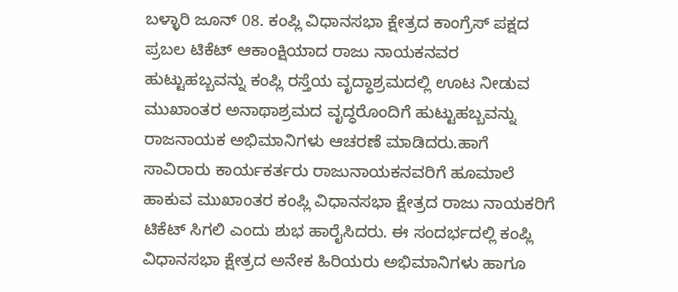ಬಳ್ಳಾರಿ ಜೂನ್ 08. ಕಂಪ್ಲಿ ವಿಧಾನಸಭಾ ಕ್ಷೇತ್ರದ ಕಾಂಗ್ರೆಸ್ ಪಕ್ಷದ ಪ್ರಬಲ ಟಿಕೆಟ್ ಆಕಾಂಕ್ಷಿಯಾದ ರಾಜು ನಾಯಕನವರ ಹುಟ್ಟುಹಬ್ಬವನ್ನು ಕಂಪ್ಲಿ ರಸ್ತೆಯ ವೃದ್ಧಾಶ್ರಮದಲ್ಲಿ ಊಟ ನೀಡುವ ಮುಖಾಂತರ ಅನಾಥಾಶ್ರಮದ ವೃದ್ಧರೊಂದಿಗೆ ಹುಟ್ಟುಹಬ್ಬವನ್ನು ರಾಜನಾಯಕ ಅಭಿಮಾನಿಗಳು ಆಚರಣೆ ಮಾಡಿದರು.ಹಾಗೆ ಸಾವಿರಾರು ಕಾರ್ಯಕರ್ತರು ರಾಜುನಾಯಕನವರಿಗೆ ಹೂಮಾಲೆ ಹಾಕುವ ಮುಖಾಂತರ ಕಂಪ್ಲಿ ವಿಧಾನಸಭಾ ಕ್ಷೇತ್ರದ ರಾಜು ನಾಯಕರಿಗೆ ಟಿಕೆಟ್ ಸಿಗಲಿ ಎಂದು ಶುಭ ಹಾರೈಸಿದರು. ಈ ಸಂದರ್ಭದಲ್ಲಿ ಕಂಪ್ಲಿ ವಿಧಾನಸಭಾ ಕ್ಷೇತ್ರದ ಅನೇಕ ಹಿರಿಯರು ಅಭಿಮಾನಿಗಳು ಹಾಗೂ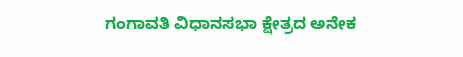ಗಂಗಾವತಿ ವಿಧಾನಸಭಾ ಕ್ಷೇತ್ರದ ಅನೇಕ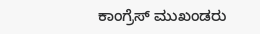ಕಾಂಗ್ರೆಸ್ ಮುಖಂಡರು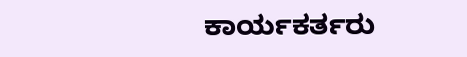ಕಾರ್ಯಕರ್ತರು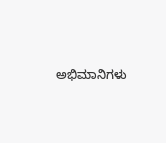ಅಭಿಮಾನಿಗಳು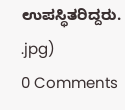ಉಪಸ್ಥಿತರಿದ್ದರು.
.jpg)
0 Comments